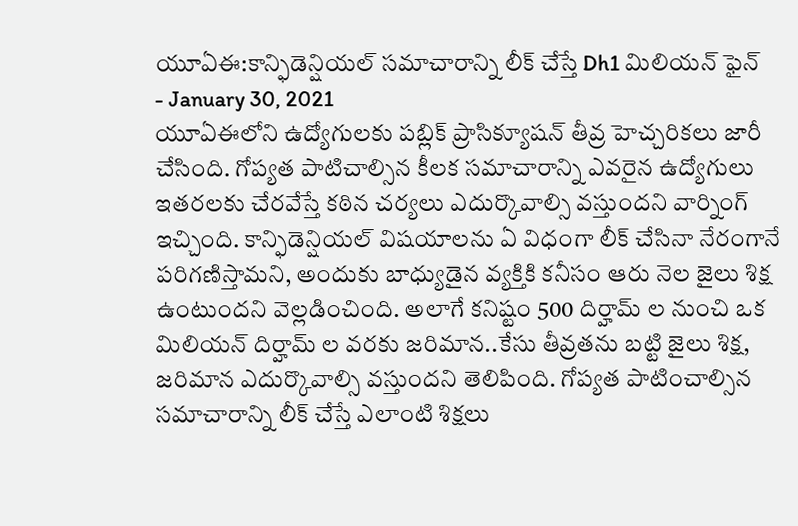యూఏఈ:కాన్ఫిడెన్షియల్ సమాచారాన్ని లీక్ చేస్తే Dh1 మిలియన్ ఫైన్
- January 30, 2021
యూఏఈలోని ఉద్యోగులకు పబ్లిక్ ప్రాసిక్యూషన్ తీవ్ర హెచ్చరికలు జారీ చేసింది. గోప్యత పాటిచాల్సిన కీలక సమాచారాన్ని ఎవరైన ఉద్యోగులు ఇతరలకు చేరవేస్తే కఠిన చర్యలు ఎదుర్కొవాల్సి వస్తుందని వార్నింగ్ ఇచ్చింది. కాన్ఫిడెన్షియల్ విషయాలను ఏ విధంగా లీక్ చేసినా నేరంగానే పరిగణిస్తామని, అందుకు బాధ్యుడైన వ్యక్తికి కనీసం ఆరు నెల జైలు శిక్ష ఉంటుందని వెల్లడించింది. అలాగే కనిష్టం 500 దిర్హామ్ ల నుంచి ఒక మిలియన్ దిర్హామ్ ల వరకు జరిమాన..కేసు తీవ్రతను బట్టి జైలు శిక్ష, జరిమాన ఎదుర్కొవాల్సి వస్తుందని తెలిపింది. గోప్యత పాటించాల్సిన సమాచారాన్ని లీక్ చేస్తే ఎలాంటి శిక్షలు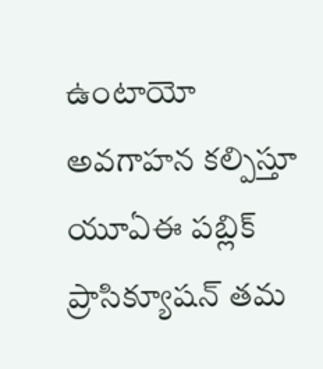ఉంటాయో అవగాహన కల్పిస్తూ యూఏఈ పబ్లిక్ ప్రాసిక్యూషన్ తమ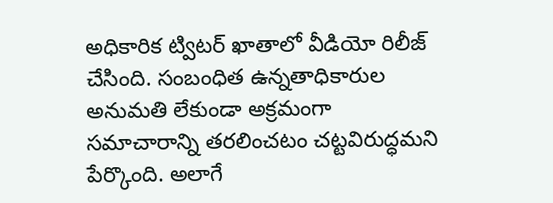అధికారిక ట్విటర్ ఖాతాలో వీడియో రిలీజ్ చేసింది. సంబంధిత ఉన్నతాధికారుల అనుమతి లేకుండా అక్రమంగా సమాచారాన్ని తరలించటం చట్టవిరుద్ధమని పేర్కొంది. అలాగే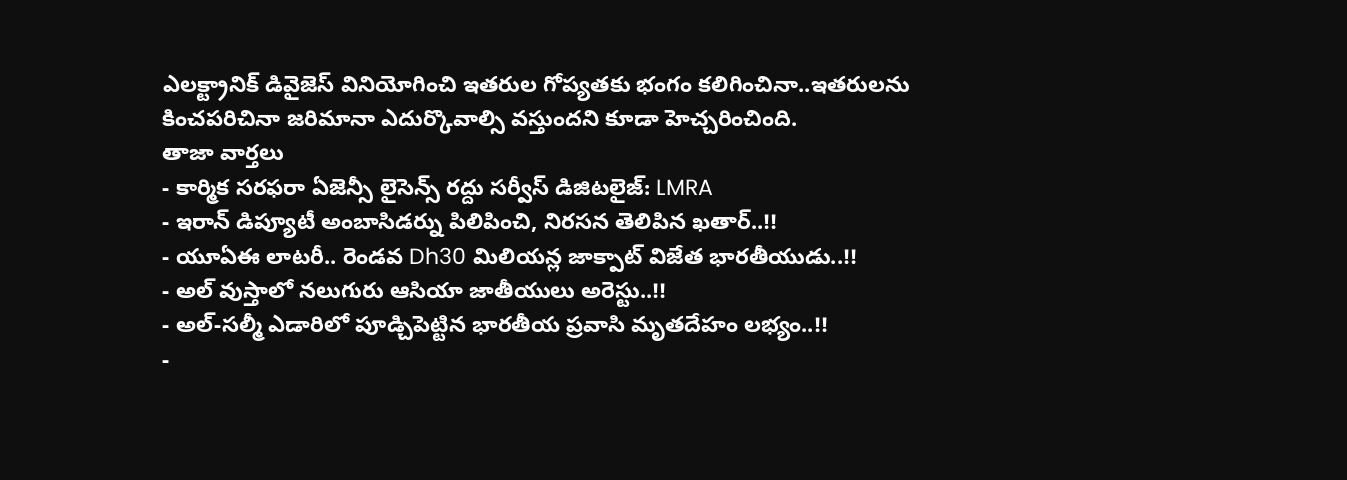ఎలక్ట్రానిక్ డివైజెస్ వినియోగించి ఇతరుల గోప్యతకు భంగం కలిగించినా..ఇతరులను కించపరిచినా జరిమానా ఎదుర్కొవాల్సి వస్తుందని కూడా హెచ్చరించింది.
తాజా వార్తలు
- కార్మిక సరఫరా ఏజెన్సీ లైసెన్స్ రద్దు సర్వీస్ డిజిటలైజ్: LMRA
- ఇరాన్ డిప్యూటీ అంబాసిడర్ను పిలిపించి, నిరసన తెలిపిన ఖతార్..!!
- యూఏఈ లాటరీ.. రెండవ Dh30 మిలియన్ల జాక్పాట్ విజేత భారతీయుడు..!!
- అల్ వుస్తాలో నలుగురు ఆసియా జాతీయులు అరెస్టు..!!
- అల్-సల్మీ ఎడారిలో పూడ్చిపెట్టిన భారతీయ ప్రవాసి మృతదేహం లభ్యం..!!
-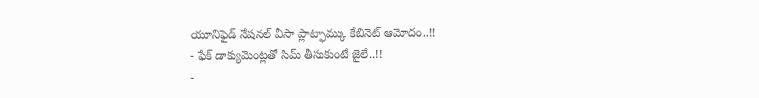యూనిఫైడ్ నేషనల్ వీసా ప్లాట్ఫామ్కు కేబినెట్ ఆమోదం..!!
- ఫేక్ డాక్యుమెంట్లతో సిమ్ తీసుకుంటే జైలే..!!
-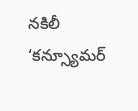నకిలీ ‘కన్స్యూమర్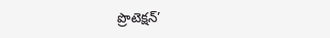ప్రొటెక్షన్’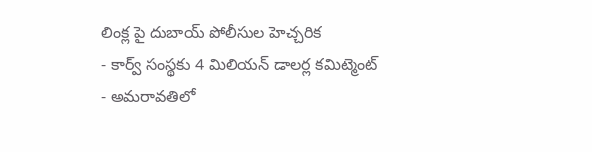లింక్ల పై దుబాయ్ పోలీసుల హెచ్చరిక
- కార్వ్ సంస్థకు 4 మిలియన్ డాలర్ల కమిట్మెంట్
- అమరావతిలో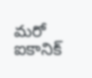మరో ఐకానిక్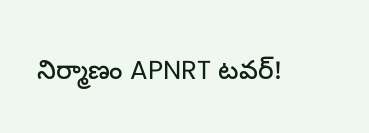నిర్మాణం APNRT టవర్!